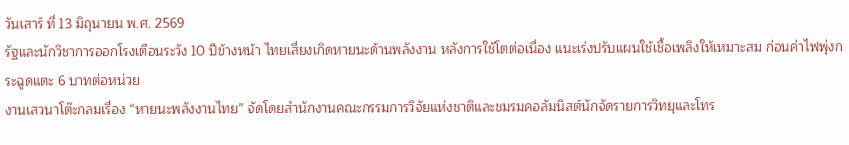วันเสาร์ ที่ 13 มิถุนายน พ.ศ. 2569
รัฐและนักวิชาการออกโรงเตือนระวัง 10 ปีข้างหน้า ไทยเสี่ยงเกิดหายนะด้านพลังงาน หลังการใช้โตต่อเนื่อง แนะเร่งปรับแผนใช้เชื้อเพลิงให้เหมาะสม ก่อนค่าไฟพุ่งกระฉูดแตะ 6 บาทต่อหน่วย
งานเสวนาโต๊ะกลมเรื่อง “หายนะพลังงานไทย” จัดโดยสำนักงานคณะกรรมการวิจัยแห่งชาติและชมรมคอลัมนิสต์นักจัดรายการวิทยุและโทร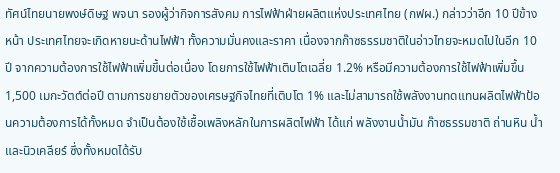ทัศน์ไทยนายพงษ์ดิษฐ พจนา รองผู้ว่ากิจการสังคม การไฟฟ้าฝ่ายผลิตแห่งประเทศไทย (กฟผ.) กล่าวว่าอีก 10 ปีข้างหน้า ประเทศไทยจะเกิดหายนะด้านไฟฟ้า ทั้งความมั่นคงและราคา เนื่องจากก๊าซธรรมชาติในอ่าวไทยจะหมดไปในอีก 10 ปี จากความต้องการใช้ไฟฟ้าเพิ่มขึ้นต่อเนื่อง โดยการใช้ไฟฟ้าเติบโตเฉลี่ย 1.2% หรือมีความต้องการใช้ไฟฟ้าเพิ่มขึ้น 1,500 เมกะวัตต์ต่อปี ตามการขยายตัวของเศรษฐกิจไทยที่เติบโต 1% และไม่สามารถใช้พลังงานทดแทนผลิตไฟฟ้าป้อนความต้องการได้ทั้งหมด จำเป็นต้องใช้เชื้อเพลิงหลักในการผลิตไฟฟ้า ได้แก่ พลังงานน้ำมัน ก๊าซธรรมชาติ ถ่านหิน น้ำ และนิวเคลียร์ ซึ่งทั้งหมดได้รับ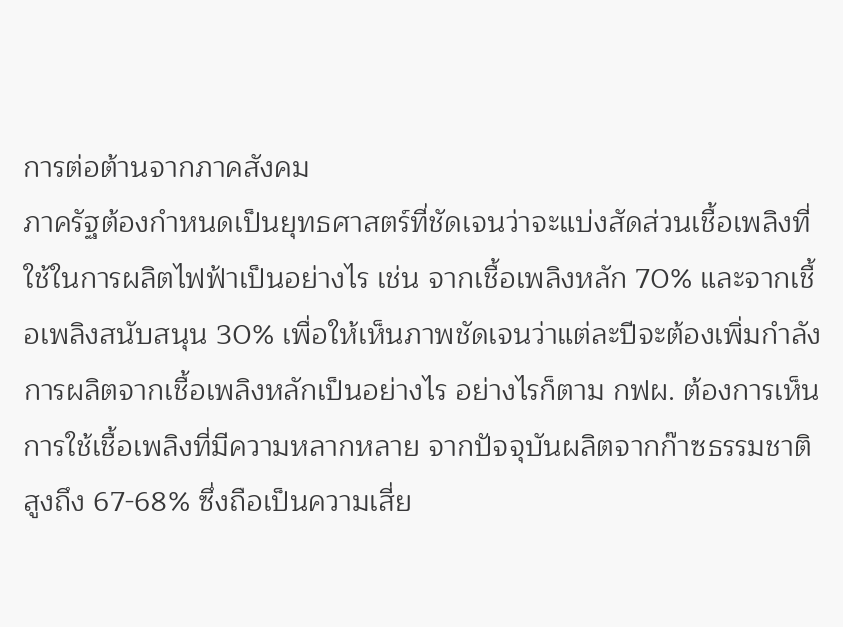การต่อต้านจากภาคสังคม
ภาครัฐต้องกำหนดเป็นยุทธศาสตร์ที่ชัดเจนว่าจะแบ่งสัดส่วนเชื้อเพลิงที่ใช้ในการผลิตไฟฟ้าเป็นอย่างไร เช่น จากเชื้อเพลิงหลัก 70% และจากเชื้อเพลิงสนับสนุน 30% เพื่อให้เห็นภาพชัดเจนว่าแต่ละปีจะต้องเพิ่มกำลังการผลิตจากเชื้อเพลิงหลักเป็นอย่างไร อย่างไรก็ตาม กฟผ. ต้องการเห็นการใช้เชื้อเพลิงที่มีความหลากหลาย จากปัจจุบันผลิตจากก๊าซธรรมชาติสูงถึง 67-68% ซึ่งถือเป็นความเสี่ย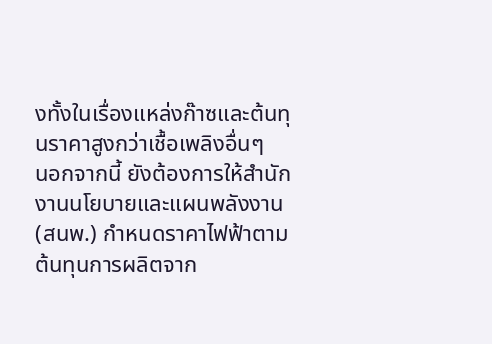งทั้งในเรื่องแหล่งก๊าซและต้นทุนราคาสูงกว่าเชื้อเพลิงอื่นๆ
นอกจากนี้ ยังต้องการให้สำนักงานนโยบายและแผนพลังงาน (สนพ.) กำหนดราคาไฟฟ้าตามต้นทุนการผลิตจาก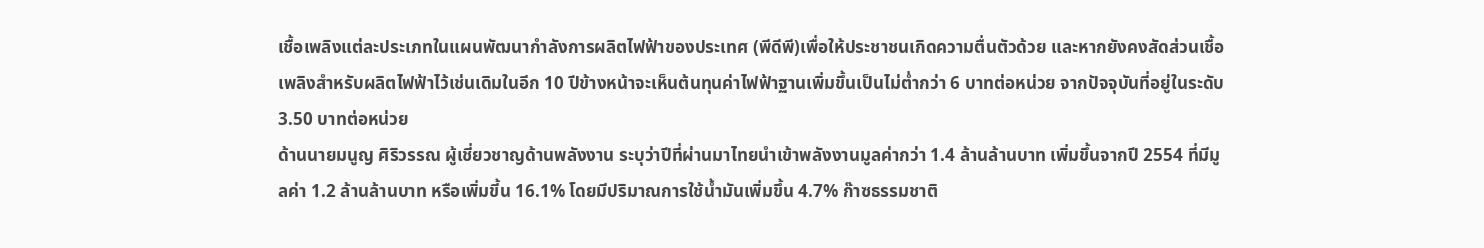เชื้อเพลิงแต่ละประเภทในแผนพัฒนากำลังการผลิตไฟฟ้าของประเทศ (พีดีพี)เพื่อให้ประชาชนเกิดความตื่นตัวด้วย และหากยังคงสัดส่วนเชื้อเพลิงสำหรับผลิตไฟฟ้าไว้เช่นเดิมในอีก 10 ปีข้างหน้าจะเห็นต้นทุนค่าไฟฟ้าฐานเพิ่มขึ้นเป็นไม่ต่ำกว่า 6 บาทต่อหน่วย จากปัจจุบันที่อยู่ในระดับ 3.50 บาทต่อหน่วย
ด้านนายมนูญ ศิริวรรณ ผู้เชี่ยวชาญด้านพลังงาน ระบุว่าปีที่ผ่านมาไทยนำเข้าพลังงานมูลค่ากว่า 1.4 ล้านล้านบาท เพิ่มขึ้นจากปี 2554 ที่มีมูลค่า 1.2 ล้านล้านบาท หรือเพิ่มขี้น 16.1% โดยมีปริมาณการใช้น้ำมันเพิ่มขึ้น 4.7% ก๊าซธรรมชาติ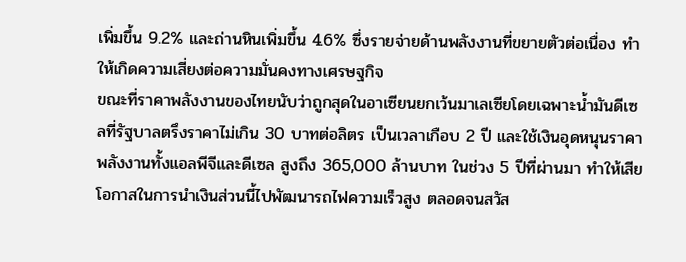เพิ่มขึ้น 9.2% และถ่านหินเพิ่มขึ้น 4.6% ซึ่งรายจ่ายด้านพลังงานที่ขยายตัวต่อเนื่อง ทำให้เกิดความเสี่ยงต่อความมั่นคงทางเศรษฐกิจ
ขณะที่ราคาพลังงานของไทยนับว่าถูกสุดในอาเซียนยกเว้นมาเลเซียโดยเฉพาะน้ำมันดีเซลที่รัฐบาลตรึงราคาไม่เกิน 30 บาทต่อลิตร เป็นเวลาเกือบ 2 ปี และใช้เงินอุดหนุนราคาพลังงานทั้งแอลพีจีและดีเซล สูงถึง 365,000 ล้านบาท ในช่วง 5 ปีที่ผ่านมา ทำให้เสียโอกาสในการนำเงินส่วนนี้ไปพัฒนารถไฟความเร็วสูง ตลอดจนสวัส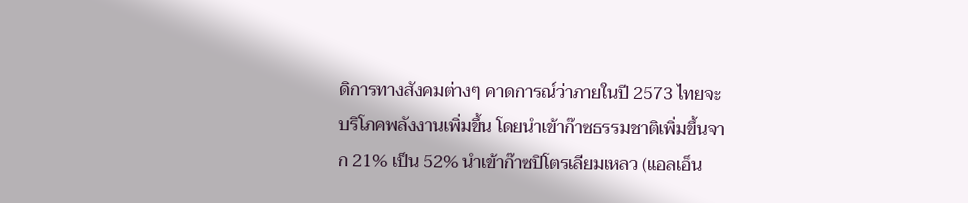ดิการทางสังคมต่างๆ คาดการณ์ว่าภายในปี 2573 ไทยจะบริโภคพลังงานเพิ่มขึ้น โดยนำเข้าก๊าซธรรมชาติเพิ่มขึ้นจาก 21% เป็น 52% นำเข้าก๊าซปิโตรเลียมเหลว (แอลเอ็น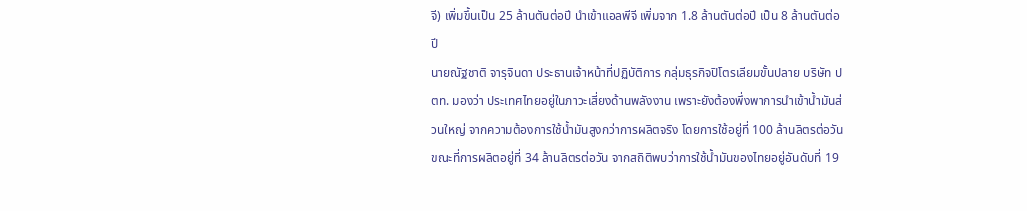จี) เพิ่มขึ้นเป็น 25 ล้านตันต่อปี นำเข้าแอลพีจี เพิ่มจาก 1.8 ล้านตันต่อปี เป็น 8 ล้านตันต่อปี
นายณัฐชาติ จารุจินดา ประธานเจ้าหน้าที่ปฏิบัติการ กลุ่มธุรกิจปิโตรเลียมขั้นปลาย บริษัท ปตท. มองว่า ประเทศไทยอยู่ในภาวะเสี่ยงด้านพลังงาน เพราะยังต้องพึ่งพาการนำเข้าน้ำมันส่วนใหญ่ จากความต้องการใช้น้ำมันสูงกว่าการผลิตจริง โดยการใช้อยู่ที่ 100 ล้านลิตรต่อวัน ขณะที่การผลิตอยู่ที่ 34 ล้านลิตรต่อวัน จากสถิติพบว่าการใช้น้ำมันของไทยอยู่อันดับที่ 19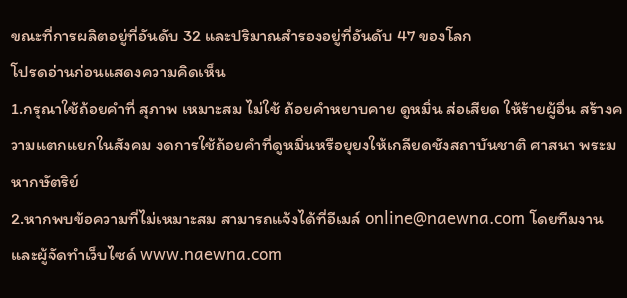ขณะที่การผลิตอยู่ที่อันดับ 32 และปริมาณสำรองอยู่ที่อันดับ 47 ของโลก
โปรดอ่านก่อนแสดงความคิดเห็น
1.กรุณาใช้ถ้อยคำที่ สุภาพ เหมาะสม ไม่ใช้ ถ้อยคำหยาบคาย ดูหมิ่น ส่อเสียด ให้ร้ายผู้อื่น สร้างความแตกแยกในสังคม งดการใช้ถ้อยคำที่ดูหมิ่นหรือยุยงให้เกลียดชังสถาบันชาติ ศาสนา พระมหากษัตริย์
2.หากพบข้อความที่ไม่เหมาะสม สามารถแจ้งได้ที่อีเมล์ online@naewna.com โดยทีมงานและผู้จัดทำเว็บไซด์ www.naewna.com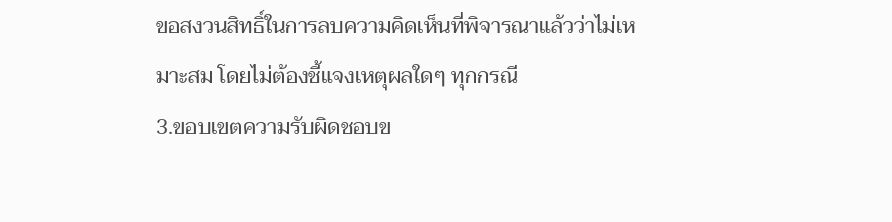ขอสงวนสิทธิ์ในการลบความคิดเห็นที่พิจารณาแล้วว่าไม่เหมาะสม โดยไม่ต้องชี้แจงเหตุผลใดๆ ทุกกรณี
3.ขอบเขตความรับผิดชอบข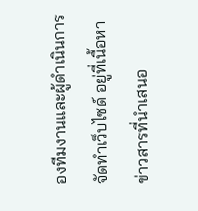องทีมงานและผู้ดำเนินการจัดทำเว็บไซด์ อยู่ที่เนื้อหาข่าวสารที่นำเสนอ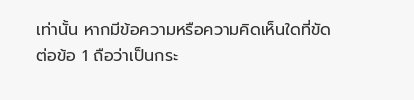เท่านั้น หากมีข้อความหรือความคิดเห็นใดที่ขัดต่อข้อ 1 ถือว่าเป็นกระ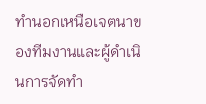ทำนอกเหนือเจตนาของทีมงานและผู้ดำเนินการจัดทำ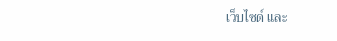เว็บไซด์ และ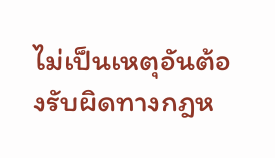ไม่เป็นเหตุอันต้องรับผิดทางกฎห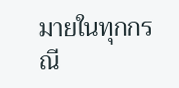มายในทุกกรณี